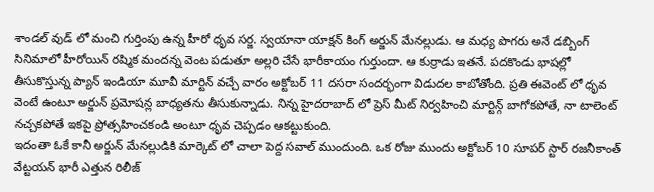శాండల్ వుడ్ లో మంచి గుర్తింపు ఉన్న హీరో ధృవ సర్జ. స్వయానా యాక్షన్ కింగ్ అర్జున్ మేనల్లుడు. ఆ మధ్య పొగరు అనే డబ్బింగ్ సినిమాలో హీరోయిన్ రష్మిక మందన్న వెంట పడుతూ అల్లరి చేసే భారీకాయం గుర్తుందా. ఆ కుర్రాడు ఇతనే. పదకొండు భాషల్లో తీసుకొస్తున్న ప్యాన్ ఇండియా మూవీ మార్టిన్ వచ్చే వారం అక్టోబర్ 11 దసరా సందర్భంగా విడుదల కాబోతోంది. ప్రతి ఈవెంట్ లో ధృవ వెంటే ఉంటూ అర్జున్ ప్రమోషన్ల బాధ్యతను తీసుకున్నాడు. నిన్న హైదరాబాద్ లో ప్రెస్ మీట్ నిర్వహించి మార్టిన్గ్ బాగోకపోతే, నా టాలెంట్ నచ్చకపోతే ఇకపై ప్రోత్సహించకండి అంటూ ధృవ చెప్పడం ఆకట్టుకుంది.
ఇదంతా ఓకే కానీ అర్జున్ మేనల్లుడికి మార్కెట్ లో చాలా పెద్ద సవాల్ ముందుంది. ఒక రోజు ముందు అక్టోబర్ 10 సూపర్ స్టార్ రజనీకాంత్ వేట్టయన్ భారీ ఎత్తున రిలీజ్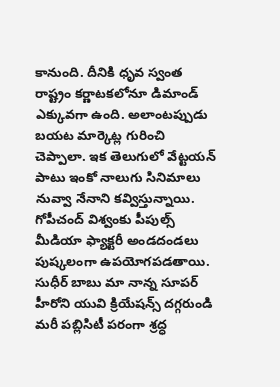కానుంది. దీనికి ధృవ స్వంత రాష్ట్రం కర్ణాటకలోనూ డిమాండ్ ఎక్కువగా ఉంది. అలాంటప్పుడు బయట మార్కెట్ల గురించి చెప్పాలా. ఇక తెలుగులో వేట్టయన్ పాటు ఇంకో నాలుగు సినిమాలు నువ్వా నేనాని కవ్విస్తున్నాయి. గోపీచంద్ విశ్వంకు పీపుల్స్ మీడియా ఫ్యాక్టరీ అండదండలు పుష్కలంగా ఉపయోగపడతాయి. సుధీర్ బాబు మా నాన్న సూపర్ హీరోని యువి క్రియేషన్స్ దగ్గరుండి మరీ పబ్లిసిటీ పరంగా శ్రద్ధ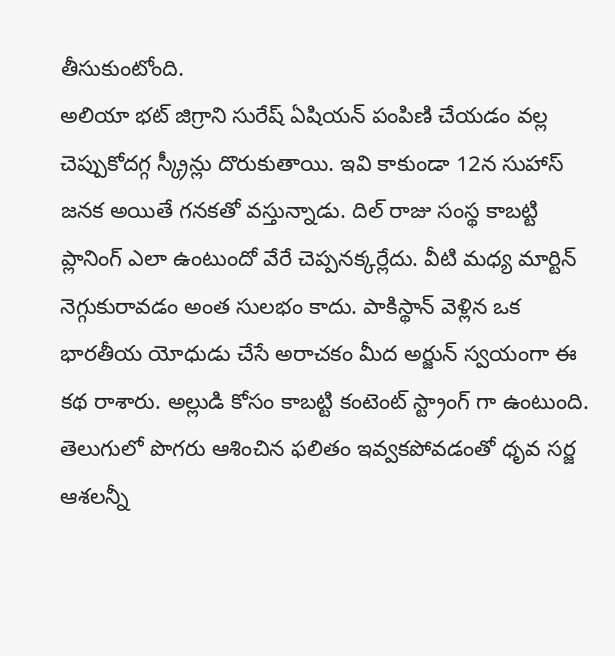తీసుకుంటోంది.
అలియా భట్ జిగ్రాని సురేష్ ఏషియన్ పంపిణి చేయడం వల్ల చెప్పుకోదగ్గ స్క్రీన్లు దొరుకుతాయి. ఇవి కాకుండా 12న సుహాస్ జనక అయితే గనకతో వస్తున్నాడు. దిల్ రాజు సంస్థ కాబట్టి ప్లానింగ్ ఎలా ఉంటుందో వేరే చెప్పనక్కర్లేదు. వీటి మధ్య మార్టిన్ నెగ్గుకురావడం అంత సులభం కాదు. పాకిస్థాన్ వెళ్లిన ఒక భారతీయ యోధుడు చేసే అరాచకం మీద అర్జున్ స్వయంగా ఈ కథ రాశారు. అల్లుడి కోసం కాబట్టి కంటెంట్ స్ట్రాంగ్ గా ఉంటుంది. తెలుగులో పొగరు ఆశించిన ఫలితం ఇవ్వకపోవడంతో ధృవ సర్జ ఆశలన్నీ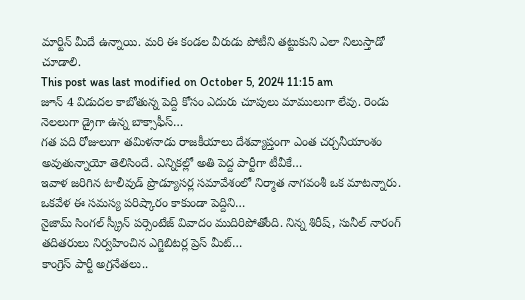మార్టిన్ మీదే ఉన్నాయి. మరి ఈ కండల వీరుడు పోటీని తట్టుకుని ఎలా నిలుస్తాడో చూడాలి.
This post was last modified on October 5, 2024 11:15 am
జూన్ 4 విడుదల కాబోతున్న పెద్ది కోసం ఎదురు చూపులు మాములుగా లేవు. రెండు నెలలుగా డ్రైగా ఉన్న బాక్సాఫీస్…
గత పది రోజులుగా తమిళనాడు రాజకీయాలు దేశవ్యాప్తంగా ఎంత చర్చనీయాంశం అవుతున్నాయో తెలిసిందే. ఎన్నికల్లో అతి పెద్ద పార్టీగా టీవీకే…
ఇవాళ జరిగిన టాలీవుడ్ ప్రొడ్యూసర్ల సమావేశంలో నిర్మాత నాగవంశీ ఒక మాటన్నారు. ఒకవేళ ఈ సమస్య పరిష్కారం కాకుండా పెద్దిని…
నైజామ్ సింగల్ స్క్రీన్ పర్సెంటేజ్ వివాదం ముదిరిపోతోంది. నిన్న శిరీష్, సునీల్ నారంగ్ తదితరులు నిర్వహించిన ఎగ్జిబిటర్ల ప్రెస్ మీట్…
కాంగ్రెస్ పార్టీ అగ్రనేతలు..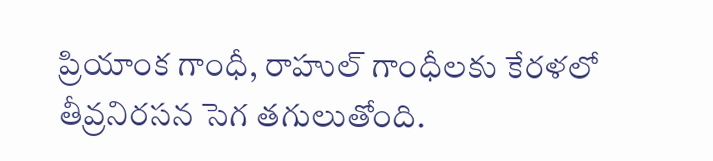ప్రియాంక గాంధీ, రాహుల్ గాంధీలకు కేరళలో తీవ్రనిరసన సెగ తగులుతోంది.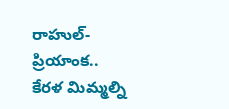రాహుల్-ప్రియాంక.. కేరళ మిమ్మల్ని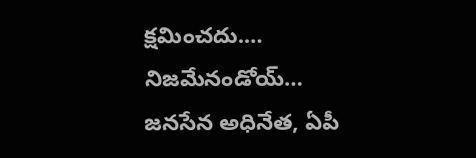క్షమించదు.…
నిజమేనండోయ్… జనసేన అధినేత, ఏపీ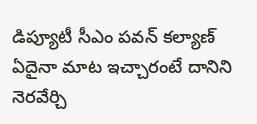డిప్యూటీ సీఎం పవన్ కల్యాణ్ ఏదైనా మాట ఇచ్చారంటే దానిని నెరవేర్చి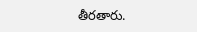తీరతారు.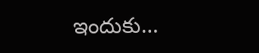ఇందుకు…